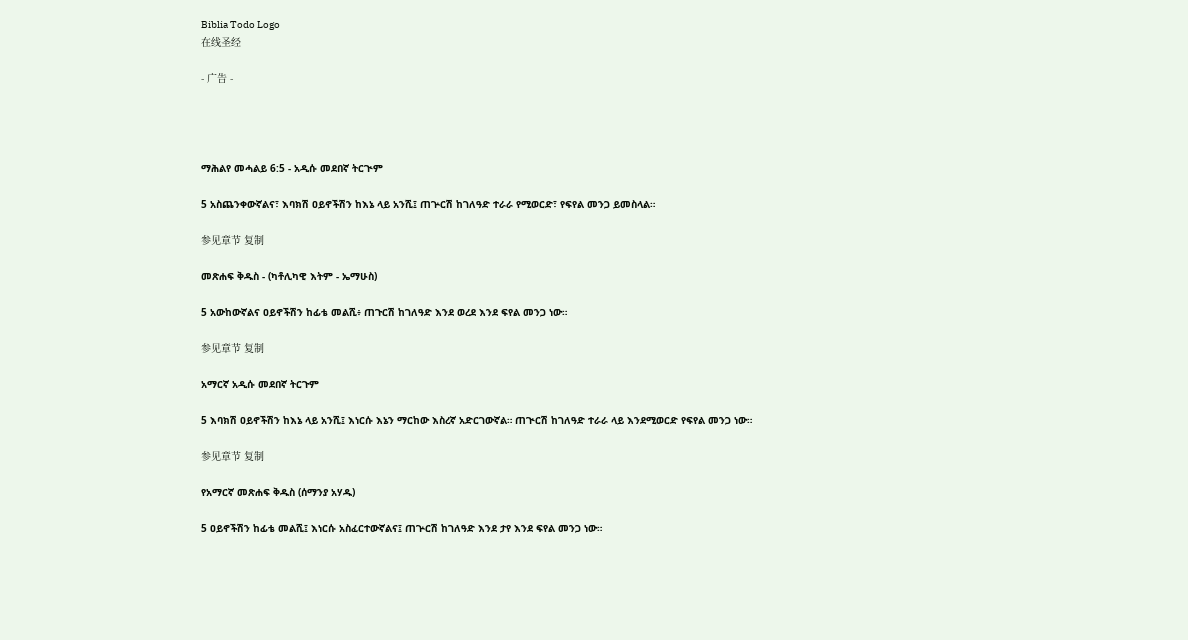Biblia Todo Logo
在线圣经

- 广告 -




ማሕልየ መሓልይ 6:5 - አዲሱ መደበኛ ትርጒም

5 አስጨንቀውኛልና፣ እባክሽ ዐይኖችሽን ከእኔ ላይ አንሺ፤ ጠጕርሽ ከገለዓድ ተራራ የሚወርድ፣ የፍየል መንጋ ይመስላል።

参见章节 复制

መጽሐፍ ቅዱስ - (ካቶሊካዊ እትም - ኤማሁስ)

5 አውከውኛልና ዐይኖችሽን ከፊቴ መልሺ፥ ጠጉርሽ ከገለዓድ እንደ ወረደ እንደ ፍየል መንጋ ነው።

参见章节 复制

አማርኛ አዲሱ መደበኛ ትርጉም

5 እባክሽ ዐይኖችሽን ከእኔ ላይ አንሺ፤ እነርሱ እኔን ማርከው እስረኛ አድርገውኛል። ጠጒርሽ ከገለዓድ ተራራ ላይ እንደሚወርድ የፍየል መንጋ ነው።

参见章节 复制

የአማርኛ መጽሐፍ ቅዱስ (ሰማንያ አሃዱ)

5 ዐይኖችሽን ከፊቴ መልሺ፤ እነርሱ አስፈርተውኛልና፤ ጠጕርሽ ከገለዓድ እንደ ታየ እንደ ፍየል መንጋ ነው።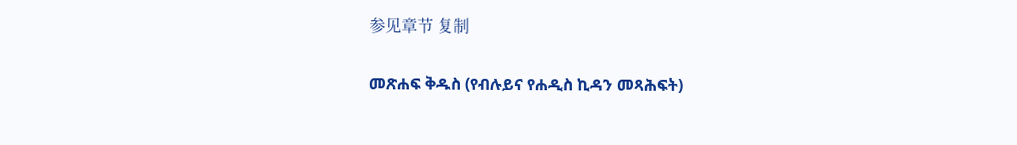参见章节 复制

መጽሐፍ ቅዱስ (የብሉይና የሐዲስ ኪዳን መጻሕፍት)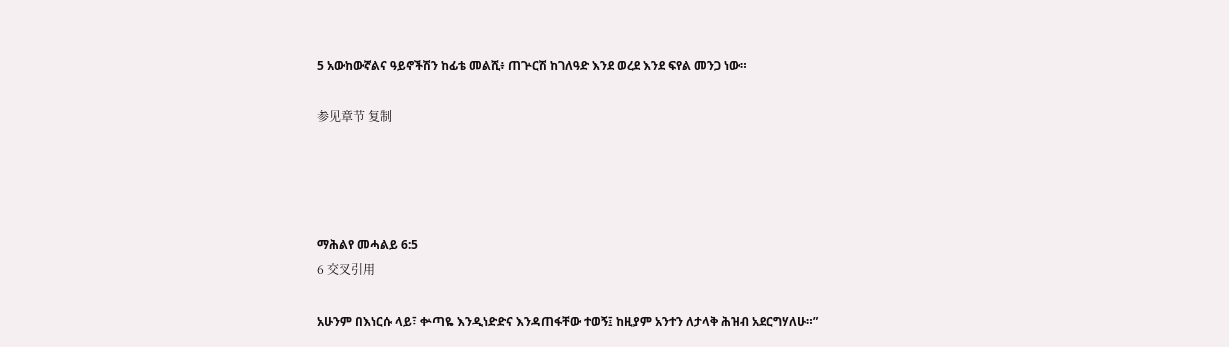5 አውከውኛልና ዓይኖችሽን ከፊቴ መልሺ፥ ጠጕርሽ ከገለዓድ እንደ ወረደ እንደ ፍየል መንጋ ነው።

参见章节 复制




ማሕልየ መሓልይ 6:5
6 交叉引用

አሁንም በእነርሱ ላይ፣ ቍጣዬ እንዲነድድና እንዳጠፋቸው ተወኝ፤ ከዚያም አንተን ለታላቅ ሕዝብ አደርግሃለሁ።”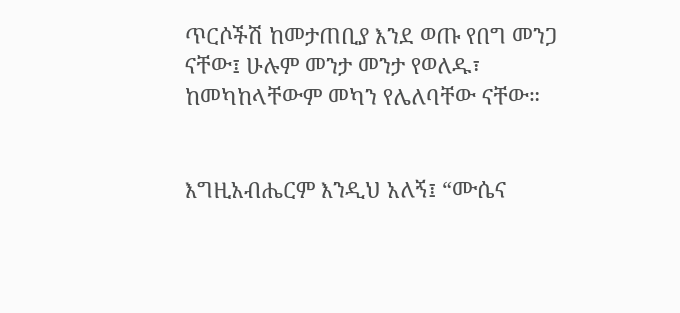ጥርሶችሽ ከመታጠቢያ እንደ ወጡ የበግ መንጋ ናቸው፤ ሁሉም መንታ መንታ የወለዱ፣ ከመካከላቸውም መካን የሌለባቸው ናቸው።


እግዚአብሔርም እንዲህ አለኝ፤ “ሙሴና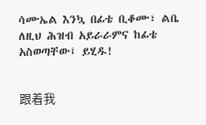ሳሙኤል እንኳ በፊቴ ቢቆሙ፣ ልቤ ለዚህ ሕዝብ አይራራምና ከፊቴ አስወጣቸው፤ ይሂዱ!


跟着我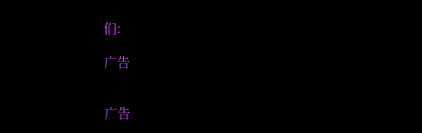们:

广告


广告